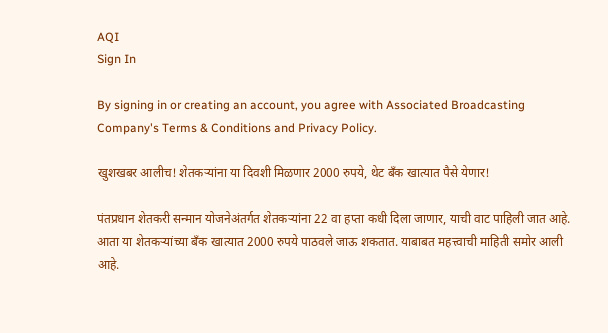AQI
Sign In

By signing in or creating an account, you agree with Associated Broadcasting Company's Terms & Conditions and Privacy Policy.

खुशखबर आलीच! शेतकऱ्यांना या दिवशी मिळणार 2000 रुपये, थेट बँक खात्यात पैसे येणार!

पंतप्रधान शेतकरी सन्मान योजनेअंतर्गत शेतकऱ्यांना 22 वा हप्ता कधी दिला जाणार, याची वाट पाहिली जात आहे. आता या शेतकऱ्यांच्या बँक खात्यात 2000 रुपये पाठवले जाऊ शकतात. याबाबत महत्त्वाची माहिती समोर आली आहे.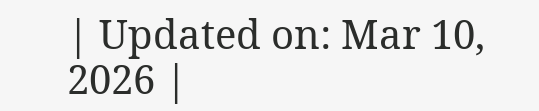| Updated on: Mar 10, 2026 |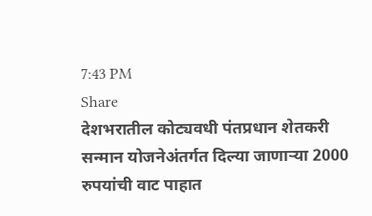7:43 PM
Share
देशभरातील कोट्यवधी पंतप्रधान शेतकरी सन्मान योजनेअंतर्गत दिल्या जाणाऱ्या 2000 रुपयांची वाट पाहात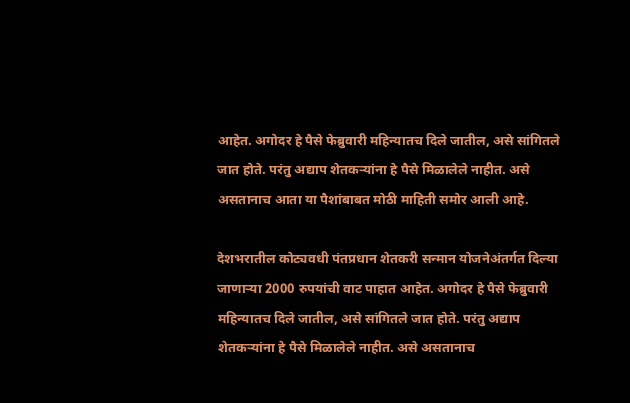आहेत. अगोदर हे पैसे फेब्रुवारी महिन्यातच दिले जातील, असे सांगितले जात होते. परंतु अद्याप शेतकऱ्यांना हे पैसे मिळालेले नाहीत. असे असतानाच आता या पैशांबाबत मोठी माहिती समोर आली आहे.

देशभरातील कोट्यवधी पंतप्रधान शेतकरी सन्मान योजनेअंतर्गत दिल्या जाणाऱ्या 2000 रुपयांची वाट पाहात आहेत. अगोदर हे पैसे फेब्रुवारी महिन्यातच दिले जातील, असे सांगितले जात होते. परंतु अद्याप शेतकऱ्यांना हे पैसे मिळालेले नाहीत. असे असतानाच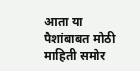आता या पैशांबाबत मोठी माहिती समोर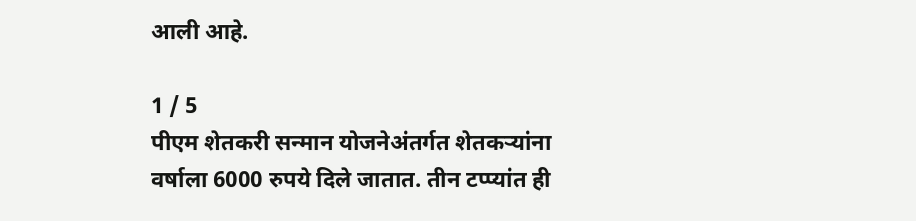आली आहे.

1 / 5
पीएम शेतकरी सन्मान योजनेअंतर्गत शेतकऱ्यांना वर्षाला 6000 रुपये दिले जातात. तीन टप्प्यांत ही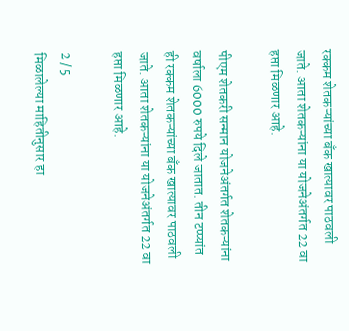रक्कम शेतकऱ्यांच्या बँक खात्यावर पाठवली जाते. आता शेतकऱ्यांना या योजनेअंतर्गत 22 वा हप्ता मिळणार आहे.

पीएम शेतकरी सन्मान योजनेअंतर्गत शेतकऱ्यांना वर्षाला 6000 रुपये दिले जातात. तीन टप्प्यांत ही रक्कम शेतकऱ्यांच्या बँक खात्यावर पाठवली जाते. आता शेतकऱ्यांना या योजनेअंतर्गत 22 वा हप्ता मिळणार आहे.

2 / 5
मिळालेल्या माहितीनुसार हा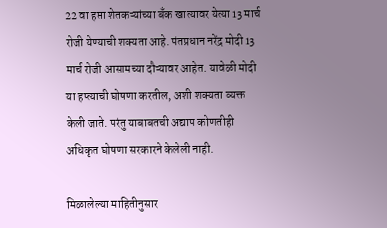22 वा हप्ता शेतकऱ्यांच्या बँक खात्यावर येत्या 13 मार्च रोजी येण्याची शक्यता आहे. पंतप्रधान नरेंद्र मोदी 13 मार्च रोजी आसामच्या दौऱ्यावर आहेत. यावेळी मोदी या हप्त्याची घोषणा करतील, अशी शक्यता व्यक्त केली जाते. परंतु याबाबतची अद्याप कोणतीही अधिकृत घोषणा सरकारने केलेली नाही.

मिळालेल्या माहितीनुसार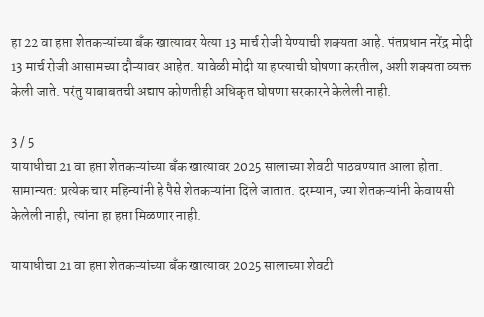हा 22 वा हप्ता शेतकऱ्यांच्या बँक खात्यावर येत्या 13 मार्च रोजी येण्याची शक्यता आहे. पंतप्रधान नरेंद्र मोदी 13 मार्च रोजी आसामच्या दौऱ्यावर आहेत. यावेळी मोदी या हप्त्याची घोषणा करतील, अशी शक्यता व्यक्त केली जाते. परंतु याबाबतची अद्याप कोणतीही अधिकृत घोषणा सरकारने केलेली नाही.

3 / 5
यायाधीचा 21 वा हप्ता शेतकऱ्यांच्या बँक खात्यावर 2025 सालाच्या शेवटी पाठवण्यात आला होता. सामान्यत: प्रत्येक चार महिन्यांनी हे पैसे शेतकऱ्यांना दिले जातात. दरम्यान, ज्या शेतकऱ्यांनी केवायसी केलेली नाही, त्यांना हा हप्ता मिळणार नाही.

यायाधीचा 21 वा हप्ता शेतकऱ्यांच्या बँक खात्यावर 2025 सालाच्या शेवटी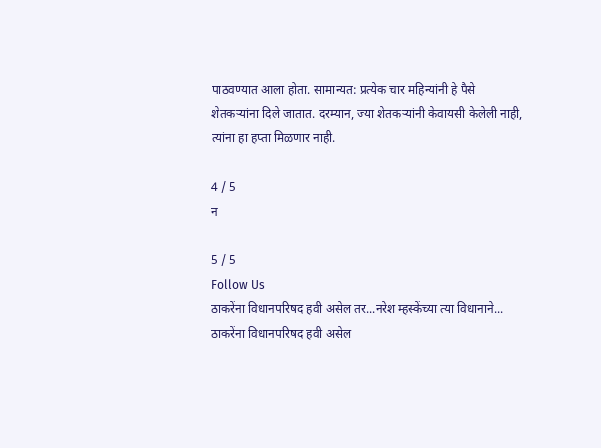पाठवण्यात आला होता. सामान्यत: प्रत्येक चार महिन्यांनी हे पैसे शेतकऱ्यांना दिले जातात. दरम्यान, ज्या शेतकऱ्यांनी केवायसी केलेली नाही, त्यांना हा हप्ता मिळणार नाही.

4 / 5
न

5 / 5
Follow Us
ठाकरेंना विधानपरिषद हवी असेल तर...नरेश म्हस्केंच्या त्या विधानाने...
ठाकरेंना विधानपरिषद हवी असेल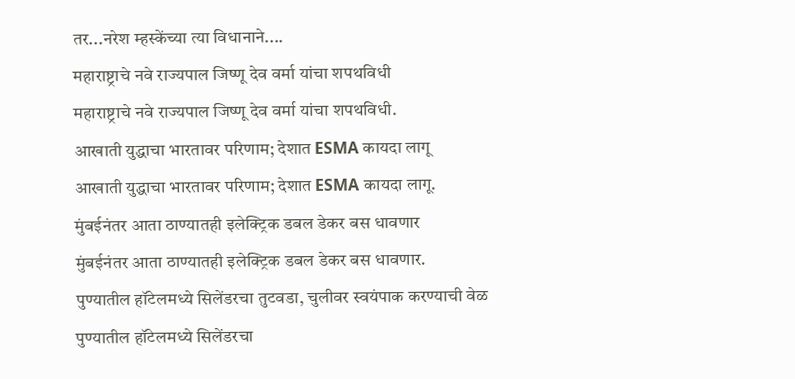तर...नरेश म्हस्केंच्या त्या विधानाने....
महाराष्ट्राचे नवे राज्यपाल जिष्णू देव वर्मा यांचा शपथविधी
महाराष्ट्राचे नवे राज्यपाल जिष्णू देव वर्मा यांचा शपथविधी.
आखाती युद्धाचा भारतावर परिणाम; देशात ESMA कायदा लागू
आखाती युद्धाचा भारतावर परिणाम; देशात ESMA कायदा लागू.
मुंबईनंतर आता ठाण्यातही इलेक्ट्रिक डबल डेकर बस धावणार
मुंबईनंतर आता ठाण्यातही इलेक्ट्रिक डबल डेकर बस धावणार.
पुण्यातील हॉटेलमध्ये सिलेंडरचा तुटवडा, चुलीवर स्वयंपाक करण्याची वेळ
पुण्यातील हॉटेलमध्ये सिलेंडरचा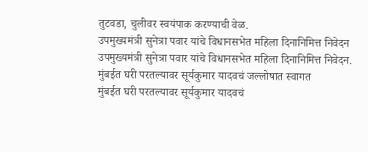तुटवडा, चुलीवर स्वयंपाक करण्याची वेळ.
उपमुख्यमंत्री सुनेत्रा पवार यांचे विधानसभेत महिला दिनानिमित्त निवेदन
उपमुख्यमंत्री सुनेत्रा पवार यांचे विधानसभेत महिला दिनानिमित्त निवेदन.
मुंबईत घरी परतल्यावर सूर्यकुमार यादवचं जल्लोषात स्वागत
मुंबईत घरी परतल्यावर सूर्यकुमार यादवचं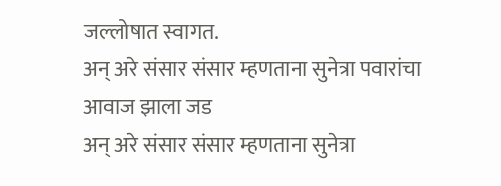जल्लोषात स्वागत.
अन् अरे संसार संसार म्हणताना सुनेत्रा पवारांचा आवाज झाला जड
अन् अरे संसार संसार म्हणताना सुनेत्रा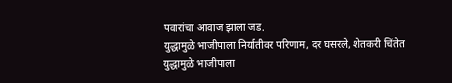पवारांचा आवाज झाला जड.
युद्धामुळे भाजीपाला निर्यातीवर परिणाम, दर घसरले, शेतकरी चिंतेत
युद्धामुळे भाजीपाला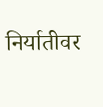निर्यातीवर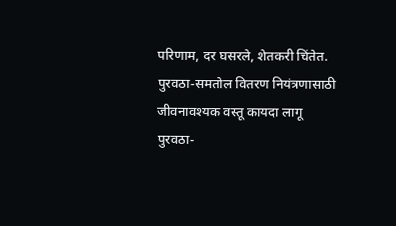परिणाम, दर घसरले, शेतकरी चिंतेत.
पुरवठा-समतोल वितरण नियंत्रणासाठी जीवनावश्यक वस्तू कायदा लागू
पुरवठा-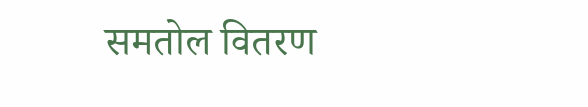समतोल वितरण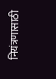नियंत्रणासाठी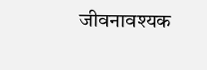जीवनावश्यक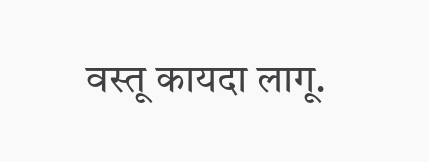वस्तू कायदा लागू.